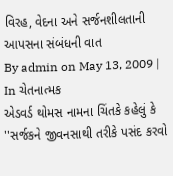વિરહ, વેદના અને સર્જનશીલતાની આપસના સંબંધની વાત
By admin on May 13, 2009 | In ચેતનાત્મક
એડવર્ડ થોમસ નામના ચિંતકે કહેલું કે ''સર્જકને જીવનસાથી તરીકે પસંદ કરવો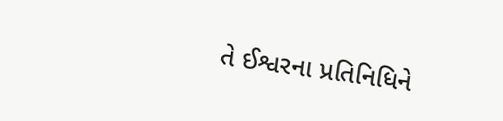તે ઈશ્વરના પ્રતિનિધિને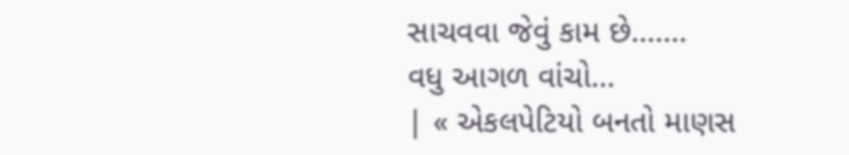સાચવવા જેવું કામ છે.......
વધુ આગળ વાંચો...
| « એકલપેટિયો બનતો માણસ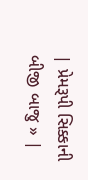| પ્રેમરૂપી સિક્કાની બીજી બાજુ » |